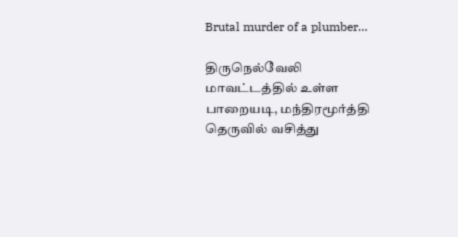Brutal murder of a plumber…

திருநெல்வேலி மாவட்டத்தில் உள்ள பாறையடி, மந்திரமூர்த்தி தெருவில் வசித்து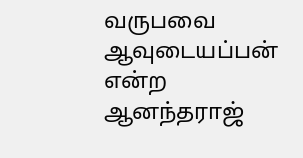வருபவை ஆவுடையப்பன் என்ற ஆனந்தராஜ்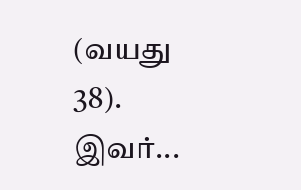(வயது 38). இவர்...